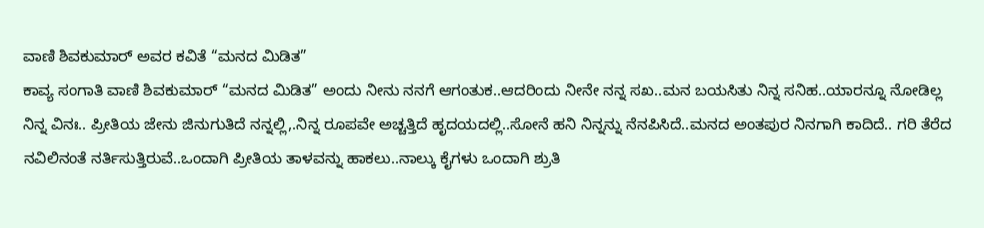ವಾಣಿ ಶಿವಕುಮಾರ್ ಅವರ ಕವಿತೆ “ಮನದ ಮಿಡಿತ”
ಕಾವ್ಯ ಸಂಗಾತಿ ವಾಣಿ ಶಿವಕುಮಾರ್ “ಮನದ ಮಿಡಿತ” ಅಂದು ನೀನು ನನಗೆ ಆಗಂತುಕ..ಆದರಿಂದು ನೀನೇ ನನ್ನ ಸಖ..ಮನ ಬಯಸಿತು ನಿನ್ನ ಸನಿಹ..ಯಾರನ್ನೂ ನೋಡಿಲ್ಲ ನಿನ್ನ ವಿನಃ.. ಪ್ರೀತಿಯ ಜೇನು ಜಿನುಗುತಿದೆ ನನ್ನಲ್ಲಿ,.ನಿನ್ನ ರೂಪವೇ ಅಚ್ಚತ್ತಿದೆ ಹೃದಯದಲ್ಲಿ..ಸೋನೆ ಹನಿ ನಿನ್ನನ್ನು ನೆನಪಿಸಿದೆ..ಮನದ ಅಂತಪುರ ನಿನಗಾಗಿ ಕಾದಿದೆ.. ಗರಿ ತೆರೆದ ನವಿಲಿನಂತೆ ನರ್ತಿಸುತ್ತಿರುವೆ..ಒಂದಾಗಿ ಪ್ರೀತಿಯ ತಾಳವನ್ನು ಹಾಕಲು..ನಾಲ್ಕು ಕೈಗಳು ಒಂದಾಗಿ ಶ್ರುತಿ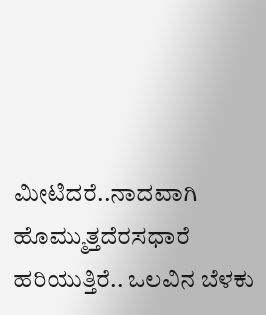ಮೀಟಿದರೆ..ನಾದವಾಗಿ ಹೊಮ್ಮುತ್ತದೆರಸಧಾರೆ ಹರಿಯುತ್ತಿರೆ.. ಒಲವಿನ ಬೆಳಕು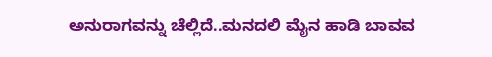ಅನುರಾಗವನ್ನು ಚೆಲ್ಲಿದೆ..ಮನದಲಿ ಮೈನ ಹಾಡಿ ಬಾವವ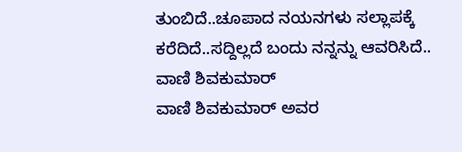ತುಂಬಿದೆ..ಚೂಪಾದ ನಯನಗಳು ಸಲ್ಲಾಪಕ್ಕೆ ಕರೆದಿದೆ..ಸದ್ದಿಲ್ಲದೆ ಬಂದು ನನ್ನನ್ನು ಆವರಿಸಿದೆ.. ವಾಣಿ ಶಿವಕುಮಾರ್
ವಾಣಿ ಶಿವಕುಮಾರ್ ಅವರ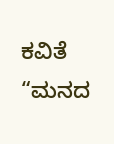ಕವಿತೆ “ಮನದ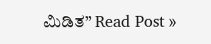ಮಿಡಿತ” Read Post »